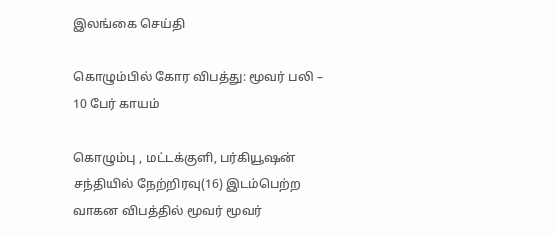இலங்கை செய்தி

கொழும்பில் கோர விபத்து: மூவர் பலி – 10 பேர் காயம்

கொழும்பு , மட்டக்குளி, பர்கியூஷன் சந்தியில் நேற்றிரவு(16) இடம்பெற்ற வாகன விபத்தில் மூவர் மூவர்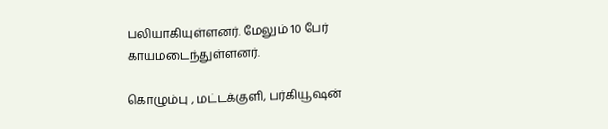பலியாகியுள்ளனர். மேலும் 10 பேர் காயமடைந்துள்ளனர்.

கொழும்பு , மட்டக்குளி, பர்கியூஷன்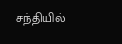சந்தியில்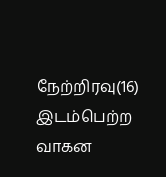நேற்றிரவு(16) இடம்பெற்ற வாகன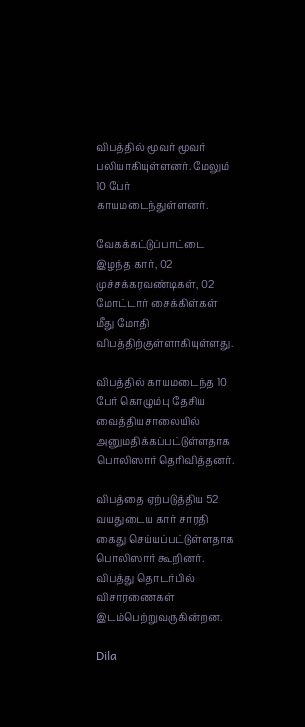விபத்தில் மூவர் மூவர் பலியாகியுள்ளனர். மேலும் 10 பேர் காயமடைந்துள்ளனர்.

வேகக்கட்டுப்பாட்டை இழந்த கார், 02 முச்சக்கரவண்டிகள், 02 மோட்டார் சைக்கிள்கள் மீது மோதி விபத்திற்குள்ளாகியுள்ளது.

விபத்தில் காயமடைந்த 10 பேர் கொழும்பு தேசிய வைத்தியசாலையில் அனுமதிக்கப்பட்டுள்ளதாக பொலிஸார் தெரிவித்தனர்.

விபத்தை ஏற்படுத்திய 52 வயதுடைய கார் சாரதி கைது செய்யப்பட்டுள்ளதாக பொலிஸார் கூறினர். விபத்து தொடர்பில் விசாரணைகள் இடம்பெற்றுவருகின்றன.

Dila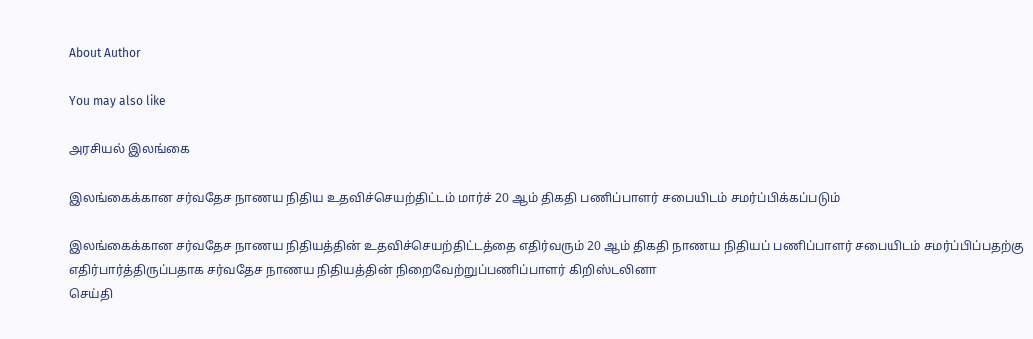About Author

You may also like

அரசியல் இலங்கை

இலங்கைக்கான சர்வதேச நாணய நிதிய உதவிச்செயற்திட்டம் மார்ச் 20 ஆம் திகதி பணிப்பாளர் சபையிடம் சமர்ப்பிக்கப்படும்

இலங்கைக்கான சர்வதேச நாணய நிதியத்தின் உதவிச்செயற்திட்டத்தை எதிர்வரும் 20 ஆம் திகதி நாணய நிதியப் பணிப்பாளர் சபையிடம் சமர்ப்பிப்பதற்கு எதிர்பார்த்திருப்பதாக சர்வதேச நாணய நிதியத்தின் நிறைவேற்றுப்பணிப்பாளர் கிறிஸ்டலினா
செய்தி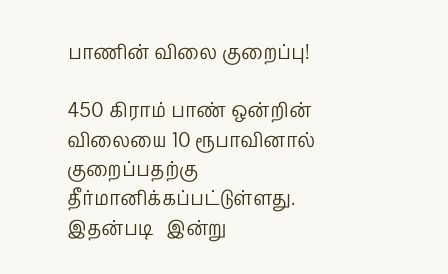பாணின் விலை குறைப்பு!

450 கிராம் பாண் ஒன்றின் விலையை 10 ரூபாவினால் குறைப்பதற்கு தீர்மானிக்கப்பட்டுள்ளது. இதன்படி   இன்று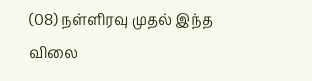(08) நள்ளிரவு முதல் இந்த விலை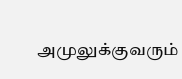அமுலுக்குவரும்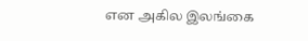என அகில இலங்கை